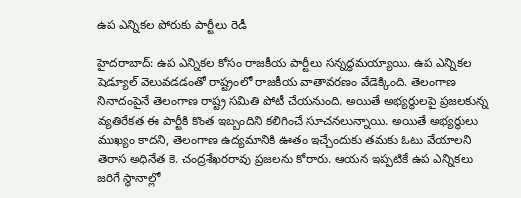ఉప ఎన్నికల పోరుకు పార్టీలు రెడీ

హైదరాబాద్: ఉప ఎన్నికల కోసం రాజకీయ పార్టీలు సన్నద్ధమయ్యాయి. ఉప ఎన్నికల షెడ్యూల్ వెలువడడంతో రాష్ట్రంలో రాజకీయ వాతావరణం వేడెక్కింది. తెలంగాణ నినాదంపైనే తెలంగాణ రాష్ట్ర సమితి పోటీ చేయనుంది. అయితే అభ్యర్థులపై ప్రజలకున్న వ్యతిరేకత ఈ పార్టీకి కొంత ఇబ్బందిని కలిగించే సూచనలున్నాయి. అయితే అభ్యర్థులు ముఖ్యం కాదని, తెలంగాణ ఉద్యమానికి ఊతం ఇచ్చేందుకు తమకు ఓటు వేయాలని తెరాస అధినేత కె. చంద్రశేఖరరావు ప్రజలను కోరారు. ఆయన ఇప్పటికే ఉప ఎన్నికలు జరిగే స్థానాల్లో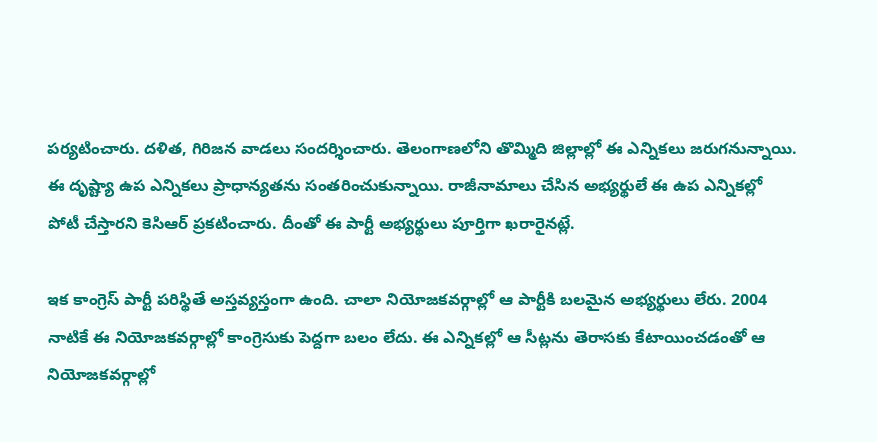పర్యటించారు. దళిత, గిరిజన వాడలు సందర్శించారు. తెలంగాణలోని తొమ్మిది జిల్లాల్లో ఈ ఎన్నికలు జరుగనున్నాయి. ఈ దృష్ట్యా ఉప ఎన్నికలు ప్రాధాన్యతను సంతరించుకున్నాయి. రాజీనామాలు చేసిన అభ్యర్థులే ఈ ఉప ఎన్నికల్లో పోటీ చేస్తారని కెసిఆర్ ప్రకటించారు. దీంతో ఈ పార్టీ అభ్యర్థులు పూర్తిగా ఖరారైనట్లే.

ఇక కాంగ్రెస్ పార్టీ పరిస్థితే అస్తవ్యస్తంగా ఉంది. చాలా నియోజకవర్గాల్లో ఆ పార్టీకి బలమైన అభ్యర్థులు లేరు. 2004 నాటికే ఈ నియోజకవర్గాల్లో కాంగ్రెసుకు పెద్దగా బలం లేదు. ఈ ఎన్నికల్లో ఆ సీట్లను తెరాసకు కేటాయించడంతో ఆ నియోజకవర్గాల్లో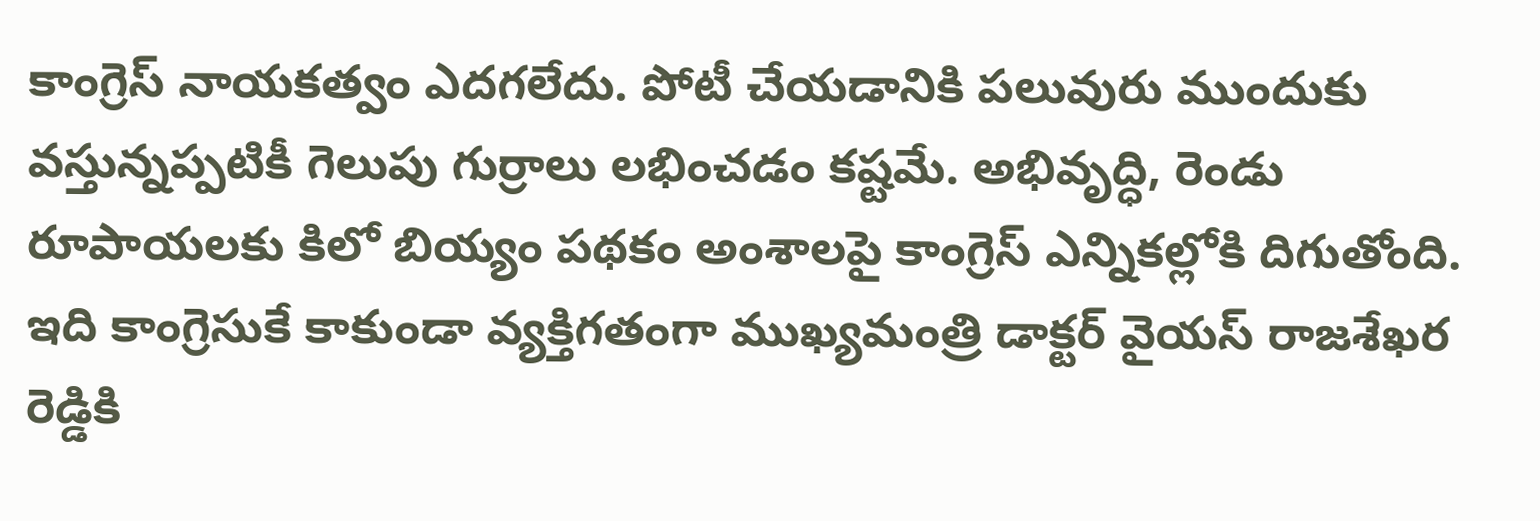కాంగ్రెస్ నాయకత్వం ఎదగలేదు. పోటీ చేయడానికి పలువురు ముందుకు వస్తున్నప్పటికీ గెలుపు గుర్రాలు లభించడం కష్టమే. అభివృద్ధి, రెండు రూపాయలకు కిలో బియ్యం పథకం అంశాలపై కాంగ్రెస్ ఎన్నికల్లోకి దిగుతోంది. ఇది కాంగ్రెసుకే కాకుండా వ్యక్తిగతంగా ముఖ్యమంత్రి డాక్టర్ వైయస్ రాజశేఖర రెడ్డికి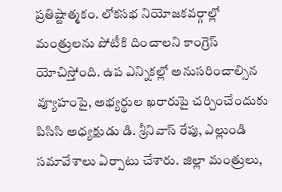ప్రతిష్టాత్మకం. లోకసభ నియోజకవర్గాల్లో మంత్రులను పోటీకి దించాలని కాంగ్రెస్ యోచిస్తోంది. ఉప ఎన్నికల్లో అనుసరించాల్సిన వ్యూహంపై, అభ్యర్థుల ఖరారుపై చర్చించేందుకు పిసిసి అధ్యక్షుడు డి. శ్రీనివాస్ రేపు, ఎల్లుండి సమావేశాలు ఏర్పాటు చేశారు. జిల్లా మంత్రులు,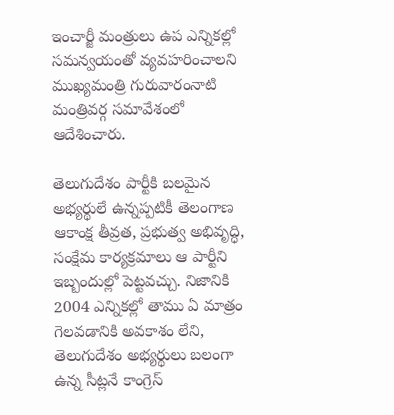ఇంచార్జీ మంత్రులు ఉప ఎన్నికల్లో సమన్వయంతో వ్యవహరించాలని ముఖ్యమంత్రి గురువారంనాటి మంత్రివర్గ సమావేశంలో ఆదేశించారు.

తెలుగుదేశం పార్టీకి బలమైన అభ్యర్థులే ఉన్నప్పటికీ తెలంగాణ ఆకాంక్ష తీవ్రత, ప్రభుత్వ అభివృద్ధి, సంక్షేమ కార్యక్రమాలు ఆ పార్టీని ఇబ్బందుల్లో పెట్టవచ్చు. నిజానికి 2004 ఎన్నికల్లో తాము ఏ మాత్రం గెలవడానికి అవకాశం లేని, తెలుగుదేశం అభ్యర్థులు బలంగా ఉన్న సీట్లనే కాంగ్రెస్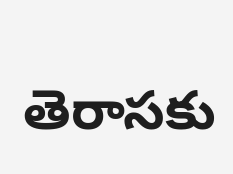తెరాసకు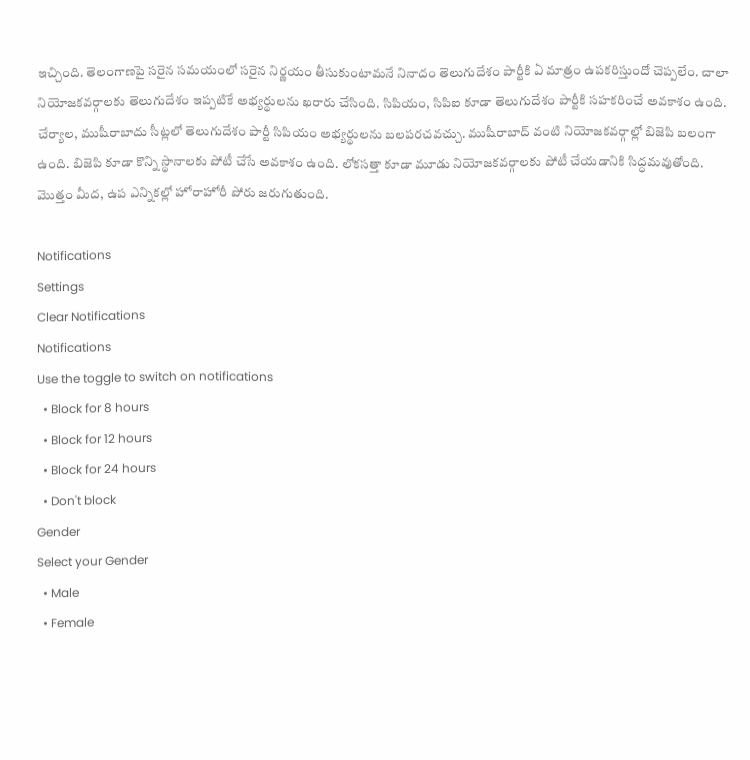ఇచ్చింది. తెలంగాణపై సరైన సమయంలో సరైన నిర్ణయం తీసుకుంటామనే నినాదం తెలుగుదేశం పార్టీకి ఏ మాత్రం ఉపకరిస్తుందో చెప్పలేం. చాలా నియోజకవర్గాలకు తెలుగుదేశం ఇప్పటికే అభ్యర్థులను ఖరారు చేసింది. సిపియం, సిపిఐ కూడా తెలుగుదేశం పార్టీకి సహకరించే అవకాశం ఉంది. చేర్యాల, ముషీరాబాదు సీట్లలో తెలుగుదేశం పార్టీ సిపియం అభ్యర్థులను బలపరచవచ్చు. ముషీరాబాద్ వంటి నియోజకవర్గాల్లో బిజెపి బలంగా ఉంది. బిజెపి కూడా కొన్ని స్థానాలకు పోటీ చేసే అవకాశం ఉంది. లోకసత్తా కూడా మూడు నియోజకవర్గాలకు పోటీ చేయడానికి సిద్ధమవుతోంది. మొత్తం మీద, ఉప ఎన్నికల్లో హోరాహోరీ పోరు జరుగుతుంది.

Notifications
Settings
Clear Notifications
Notifications
Use the toggle to switch on notifications
  • Block for 8 hours
  • Block for 12 hours
  • Block for 24 hours
  • Don't block
Gender
Select your Gender
  • Male
  • Female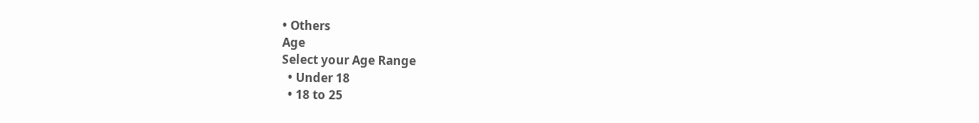• Others
Age
Select your Age Range
  • Under 18
  • 18 to 25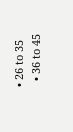• 26 to 35
  • 36 to 45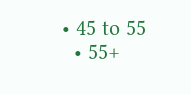• 45 to 55
  • 55+